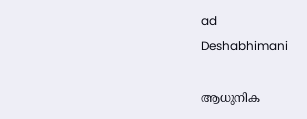ad
Deshabhimani

ആധുനിക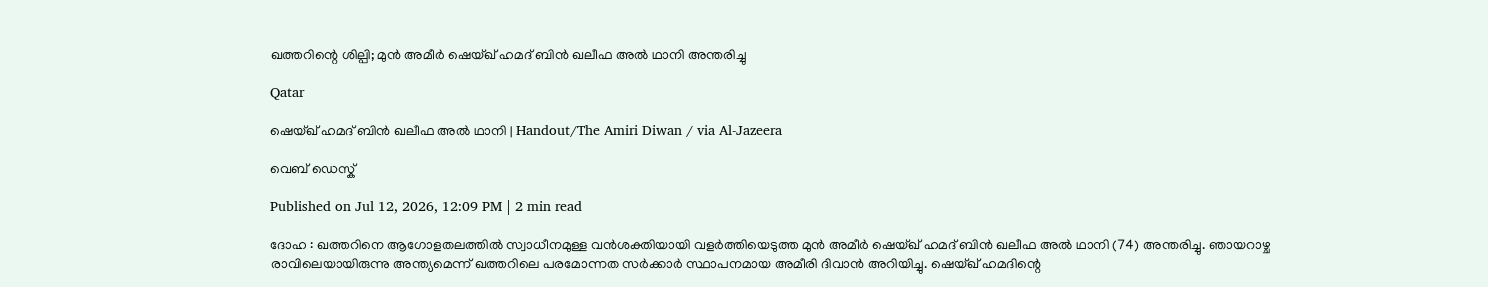ഖത്തറിന്റെ ശില്പി; മുൻ അമീർ ഷെയ്ഖ് ഹമദ് ബിൻ ഖലീഫ അൽ ഥാനി അന്തരിച്ചു

Qatar

ഷെയ്ഖ് ഹമദ് ബിൻ ഖലീഫ അൽ ഥാനി | Handout/The Amiri Diwan / via Al-Jazeera

വെബ് ഡെസ്ക്

Published on Jul 12, 2026, 12:09 PM | 2 min read

ദോഹ : ഖത്തറിനെ ആഗോളതലത്തിൽ സ്വാധീനമുള്ള വൻശക്തിയായി വളർത്തിയെടുത്ത മുൻ അമീർ ഷെയ്ഖ് ഹമദ് ബിൻ ഖലീഫ അൽ ഥാനി (74) അന്തരിച്ചു. ഞായറാഴ്ച രാവിലെയായിരുന്നു അന്ത്യമെന്ന് ഖത്തറിലെ പരമോന്നത സർക്കാർ സ്ഥാപനമായ അമീരി ദിവാൻ അറിയിച്ചു. ഷെയ്ഖ് ഹമദിന്റെ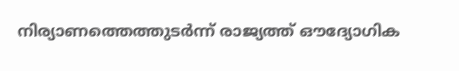നിര്യാണത്തെത്തുടർന്ന് രാജ്യത്ത് ഔദ്യോഗിക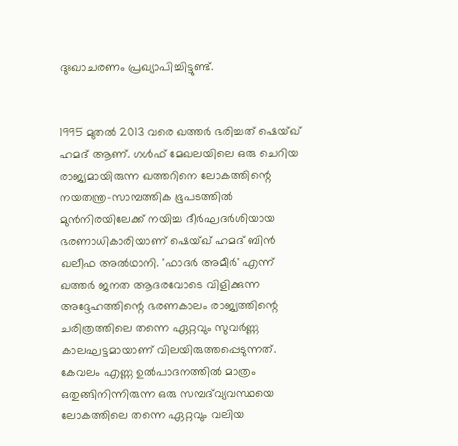ദുഃഖാചരണം പ്രഖ്യാപിച്ചിട്ടുണ്ട്.


1995 മുതൽ 2013 വരെ ഖത്തർ ഭരിച്ചത് ഷെയ്ഖ് ഹമദ് ആണ്. ഗൾഫ് മേഖലയിലെ ഒരു ചെറിയ രാജ്യമായിരുന്ന ഖത്തറിനെ ലോകത്തിന്റെ നയതന്ത്ര-സാമ്പത്തിക ഭൂപടത്തിൽ മുൻനിരയിലേക്ക് നയിച്ച ദീർഘദർശിയായ ഭരണാധികാരിയാണ് ഷെയ്ഖ് ഹമദ് ബിൻ ഖലീഫ അൽഥാനി. 'ഫാദർ അമീർ' എന്ന് ഖത്തർ ജനത ആദരവോടെ വിളിക്കുന്ന അദ്ദേഹത്തിന്റെ ഭരണകാലം രാജ്യത്തിന്റെ ചരിത്രത്തിലെ തന്നെ ഏറ്റവും സുവർണ്ണ കാലഘട്ടമായാണ് വിലയിരുത്തപ്പെടുന്നത്. കേവലം എണ്ണ ഉൽപാദനത്തിൽ മാത്രം ഒതുങ്ങിനിന്നിരുന്ന ഒരു സമ്പദ്‌വ്യവസ്ഥയെ ലോകത്തിലെ തന്നെ ഏറ്റവും വലിയ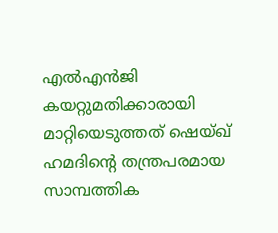എൽഎൻജി കയറ്റുമതിക്കാരായി മാറ്റിയെടുത്തത് ഷെയ്ഖ് ഹമദിന്റെ തന്ത്രപരമായ സാമ്പത്തിക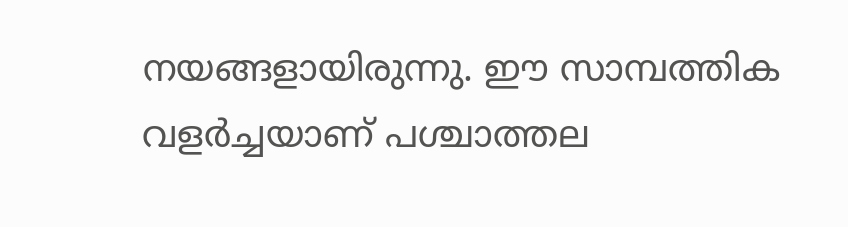നയങ്ങളായിരുന്നു. ഈ സാമ്പത്തിക വളർച്ചയാണ് പശ്ചാത്തല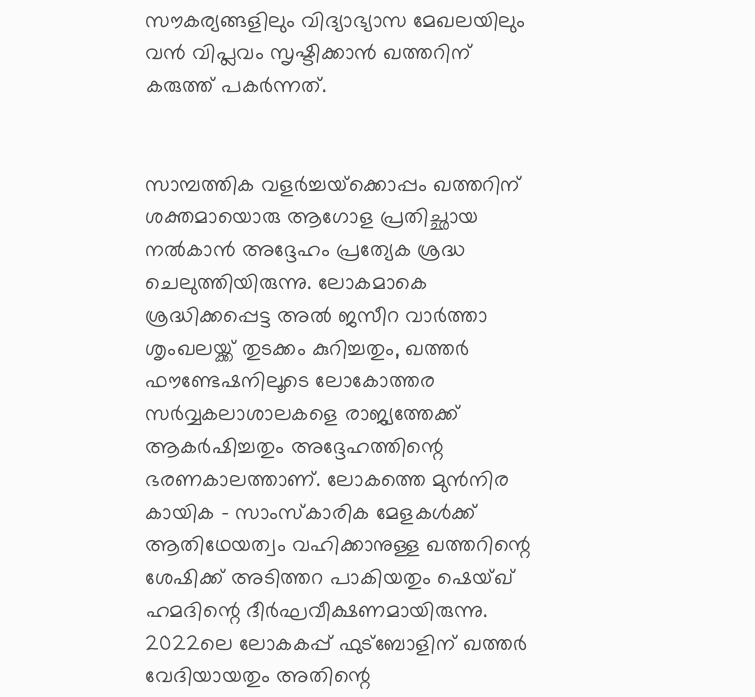സൗകര്യങ്ങളിലും വിദ്യാഭ്യാസ മേഖലയിലും വൻ വിപ്ലവം സൃഷ്ടിക്കാൻ ഖത്തറിന് കരുത്ത് പകർന്നത്.


സാമ്പത്തിക വളർച്ചയ്‌ക്കൊപ്പം ഖത്തറിന് ശക്തമായൊരു ആഗോള പ്രതിച്ഛായ നൽകാൻ അദ്ദേഹം പ്രത്യേക ശ്രദ്ധ ചെലുത്തിയിരുന്നു. ലോകമാകെ ശ്രദ്ധിക്കപ്പെട്ട അൽ ജസീറ വാർത്താ ശൃംഖലയ്ക്ക് തുടക്കം കുറിച്ചതും, ഖത്തർ ഫൗണ്ടേഷനിലൂടെ ലോകോത്തര സർവ്വകലാശാലകളെ രാജ്യത്തേക്ക് ആകർഷിച്ചതും അദ്ദേഹത്തിന്റെ ഭരണകാലത്താണ്. ലോകത്തെ മുൻനിര കായിക - സാംസ്കാരിക മേളകൾക്ക് ആതിഥേയത്വം വഹിക്കാനുള്ള ഖത്തറിന്റെ ശേഷിക്ക് അടിത്തറ പാകിയതും ഷെയ്ഖ് ഹമദിന്റെ ദീർഘവീക്ഷണമായിരുന്നു. 2022ലെ ലോകകപ്പ് ഫുട്ബോളിന് ഖത്തർ വേദിയായതും അതിന്റെ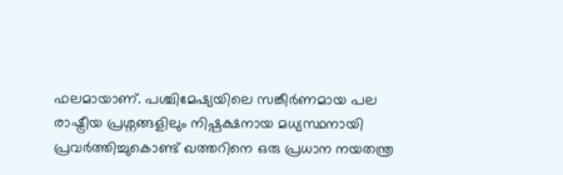ഫലമായാണ്. പശ്ചിമേഷ്യയിലെ സങ്കീർണമായ പല രാഷ്ട്രീയ പ്രശ്നങ്ങളിലും നിഷ്പക്ഷനായ മധ്യസ്ഥനായി പ്രവർത്തിച്ചുകൊണ്ട് ഖത്തറിനെ ഒരു പ്രധാന നയതന്ത്ര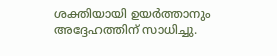ശക്തിയായി ഉയർത്താനും അദ്ദേഹത്തിന് സാധിച്ചു.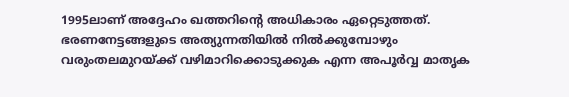1995ലാണ് അദ്ദേഹം ഖത്തറിന്റെ അധികാരം ഏറ്റെടുത്തത്. ഭരണനേട്ടങ്ങളുടെ അത്യുന്നതിയിൽ നിൽക്കുമ്പോഴും വരുംതലമുറയ്ക്ക് വഴിമാറിക്കൊടുക്കുക എന്ന അപൂർവ്വ മാതൃക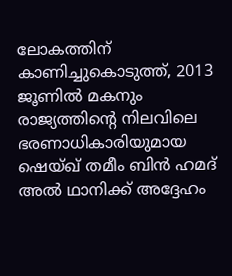ലോകത്തിന് കാണിച്ചുകൊടുത്ത്, 2013 ജൂണിൽ മകനും രാജ്യത്തിന്റെ നിലവിലെ ഭരണാധികാരിയുമായ ഷെയ്ഖ് തമീം ബിൻ ഹമദ് അൽ ഥാനിക്ക് അദ്ദേഹം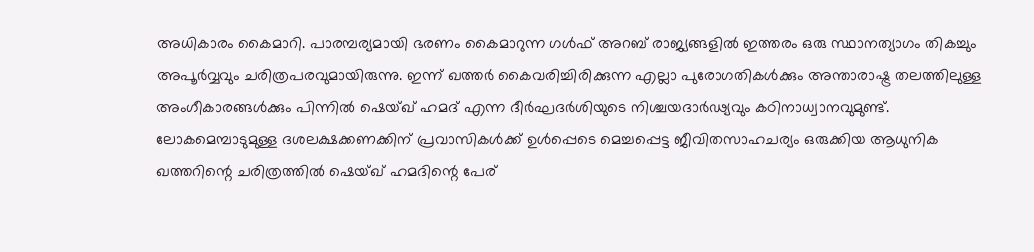അധികാരം കൈമാറി. പാരമ്പര്യമായി ഭരണം കൈമാറുന്ന ഗൾഫ് അറബ് രാജ്യങ്ങളിൽ ഇത്തരം ഒരു സ്ഥാനത്യാഗം തികച്ചും അപൂർവ്വവും ചരിത്രപരവുമായിരുന്നു. ഇന്ന് ഖത്തർ കൈവരിച്ചിരിക്കുന്ന എല്ലാ പുരോഗതികൾക്കും അന്താരാഷ്ട്ര തലത്തിലുള്ള അംഗീകാരങ്ങൾക്കും പിന്നിൽ ഷെയ്ഖ് ഹമദ് എന്ന ദീർഘദർശിയുടെ നിശ്ചയദാർഢ്യവും കഠിനാധ്വാനവുമുണ്ട്. ലോകമെമ്പാടുമുള്ള ദശലക്ഷക്കണക്കിന് പ്രവാസികൾക്ക് ഉൾപ്പെടെ മെച്ചപ്പെട്ട ജീവിതസാഹചര്യം ഒരുക്കിയ ആധുനിക ഖത്തറിന്റെ ചരിത്രത്തിൽ ഷെയ്ഖ് ഹമദിന്റെ പേര്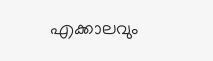എക്കാലവും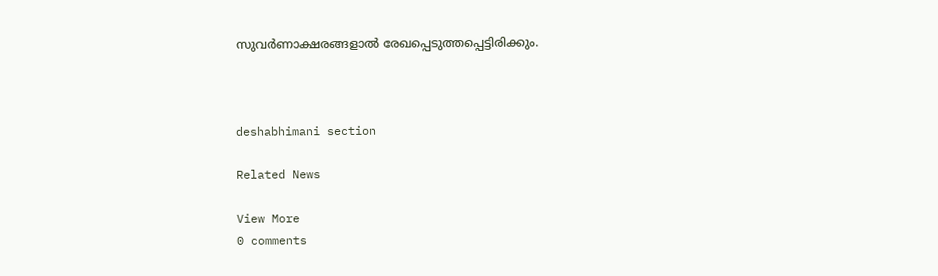സുവർണാക്ഷരങ്ങളാൽ രേഖപ്പെടുത്തപ്പെട്ടിരിക്കും.



deshabhimani section

Related News

View More
0 comments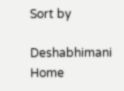Sort by

Deshabhimani
Home